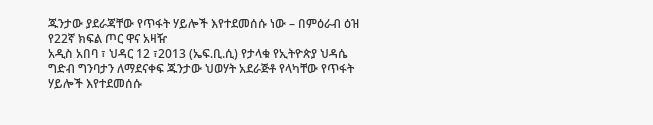ጁንታው ያደራጃቸው የጥፋት ሃይሎች እየተደመሰሱ ነው – በምዕራብ ዕዝ የ22ኛ ክፍል ጦር ዋና አዛዥ
አዲስ አበባ ፣ ህዳር 12 ፣2013 (ኤፍ.ቢ.ሲ) የታላቁ የኢትዮጵያ ህዳሴ ግድብ ግንባታን ለማደናቀፍ ጁንታው ህወሃት አደራጅቶ የላካቸው የጥፋት ሃይሎች እየተደመሰሱ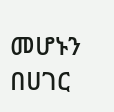መሆኑን በሀገር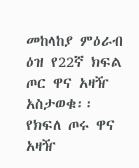መከላከያ ምዕራብ ዕዝ የ22ኛ ክፍል ጦር ዋና አዛዥ አስታወቁ፡፡
የክፍለ ጦሩ ዋና አዛዥ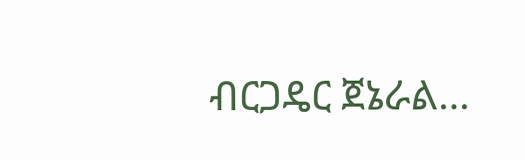ብርጋዴር ጀኔራል…